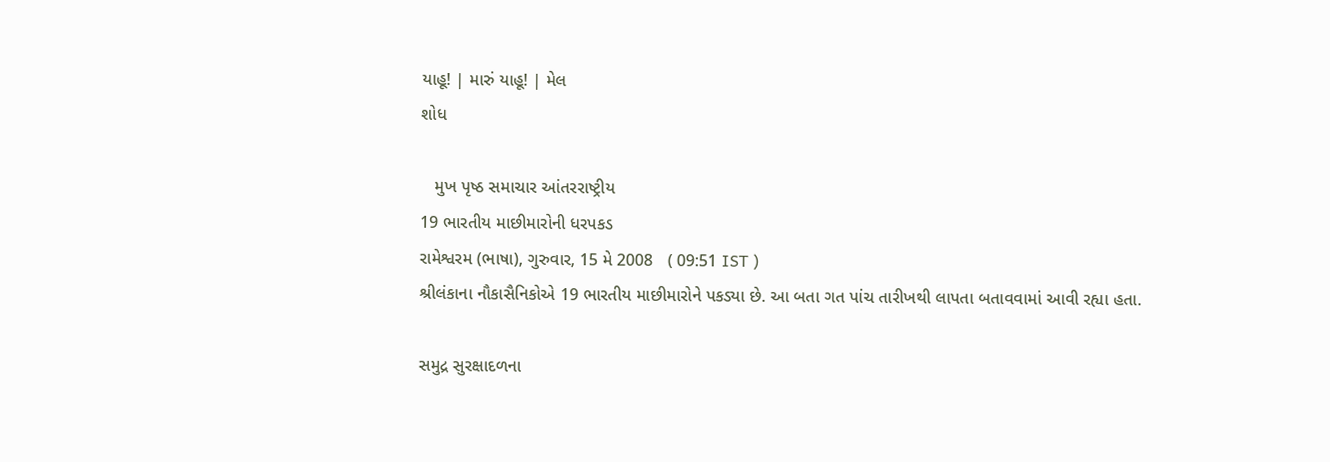યાહૂ! | મારું યાહૂ! | મેલ
શોધ

   મુખ પૃષ્ઠ સમાચાર આંતરરાષ્ટ્રીય
19 ભારતીય માછીમારોની ધરપકડ
રામેશ્વરમ (ભાષા), ગુરુવાર, 15 મે 2008   ( 09:51 IST )
શ્રીલંકાના નૌકાસૈનિકોએ 19 ભારતીય માછીમારોને પકડ્યા છે. આ બતા ગત પાંચ તારીખથી લાપતા બતાવવામાં આવી રહ્યા હતા.

સમુદ્ર સુરક્ષાદળના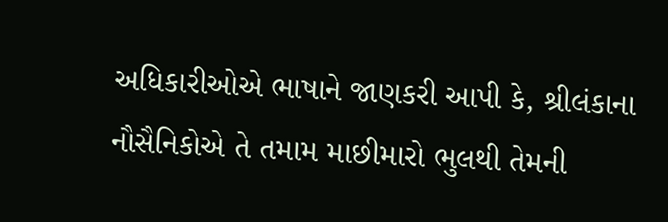અધિકારીઓએ ભાષાને જાણકરી આપી કે, શ્રીલંકાના નૌસૈનિકોએ તે તમામ માછીમારો ભુલથી તેમની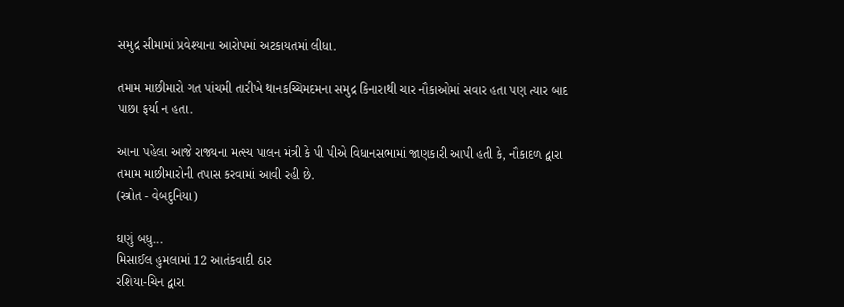સમુદ્ર સીમામાં પ્રવેશ્યાના આરોપમાં અટકાયતમાં લીધા.

તમામ માછીમારો ગત પાંચમી તારીખે થાનકચ્ચિમદમના સમુદ્ર કિનારાથી ચાર નૌકાઓમાં સવાર હતા પણ ત્યાર બાદ પાછા ફર્યા ન હતા.

આના પહેલા આજે રાજ્યના મત્સ્ય પાલન મંત્રી કે પી પીએ વિધાનસભામાં જાણકારી આપી હતી કે, નૌકાદળ દ્વારા તમામ માછીમારોની તપાસ કરવામાં આવી રહી છે.
(સ્ત્રોત - વેબદુનિયા)

ઘણું બધુ...
મિસાઈલ હુમલામાં 12 આતંકવાદી ઠાર
રશિયા-ચિન દ્વારા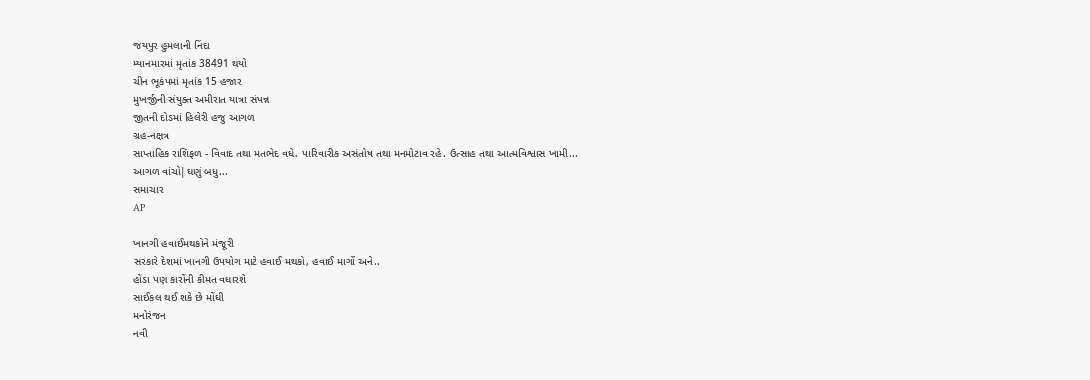જયપુર હુમલાની નિંદા
મ્યાનમારમાં મૃતાંક 38491 થયો
ચીન ભૂકંપમાં મૃતાંક 15 હજાર
મુખર્જીની સંયુક્ત અમીરાત યાત્રા સંપન્ન
જીતની દોડમાં હિલેરી હજુ આગળ
ગ્રહ-નક્ષત્ર
સાપ્તાહિક રાશિફળ - વિવાદ તથા મતભેદ વધે. પારિવારીક અસંતોષ તથા મનમોટાવ રહે. ઉત્સાહ તથા આત્મવિશ્વાસ ખામી...
આગળ વાંચો|ઘણું બધુ...
સમાચાર
AP

ખાનગી હવાઈમથકોને મંજૂરી
સરકારે દેશમાં ખાનગી ઉપયોગ માટે હવાઈ મથકો, હવાઈ માર્ગો અને..
હોંડા પણ કારોંની કીમત વધારશે
સાઈકલ થઈ શકે છે મોંઘી
મનોરંજન
નવી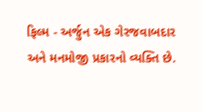ફિલ્મ - અર્જુન એક ગેરજવાબદાર અને મનમોજી પ્રકારનો વ્યક્તિ છે.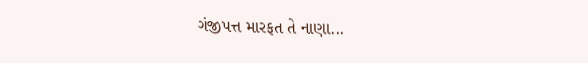ગંજીપત્ત મારફત તે નાણા...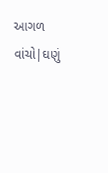આગળ વાંચો|ઘણું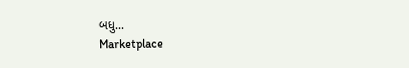બધુ...
Marketplace